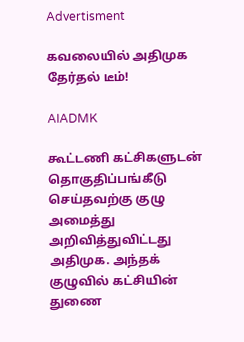Advertisment

கவலையில் அதிமுக தேர்தல் டீம்!

AIADMK

கூட்டணி கட்சிகளுடன் தொகுதிப்பங்கீடு செய்தவற்கு குழு அமைத்து அறிவித்துவிட்டது அதிமுக. அந்தக் குழுவில் கட்சியின் துணை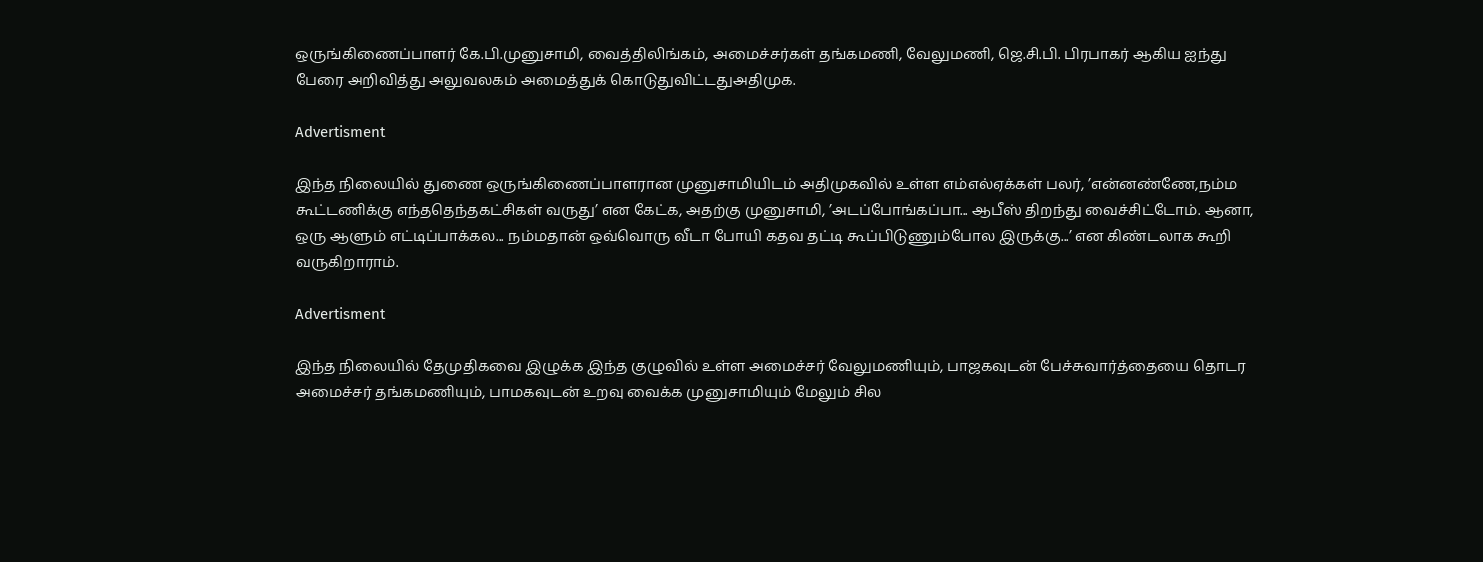ஒருங்கிணைப்பாளர் கே.பி.முனுசாமி, வைத்திலிங்கம், அமைச்சர்கள் தங்கமணி, வேலுமணி, ஜெ.சி.பி. பிரபாகர் ஆகிய ஐந்து பேரை அறிவித்து அலுவலகம் அமைத்துக் கொடுதுவிட்டதுஅதிமுக.

Advertisment

இந்த நிலையில் துணை ஒருங்கிணைப்பாளரான முனுசாமியிடம் அதிமுகவில் உள்ள எம்எல்ஏக்கள் பலர், ’என்னண்ணே,நம்ம கூட்டணிக்கு எந்ததெந்தகட்சிகள் வருது’ என கேட்க, அதற்கு முனுசாமி, ’அடப்போங்கப்பா... ஆபீஸ் திறந்து வைச்சிட்டோம். ஆனா, ஒரு ஆளும் எட்டிப்பாக்கல... நம்மதான் ஒவ்வொரு வீடா போயி கதவ தட்டி கூப்பிடுணும்போல இருக்கு...’ என கிண்டலாக கூறி வருகிறாராம்.

Advertisment

இந்த நிலையில் தேமுதிகவை இழுக்க இந்த குழுவில் உள்ள அமைச்சர் வேலுமணியும், பாஜகவுடன் பேச்சுவார்த்தையை தொடர அமைச்சர் தங்கமணியும், பாமகவுடன் உறவு வைக்க முனுசாமியும் மேலும் சில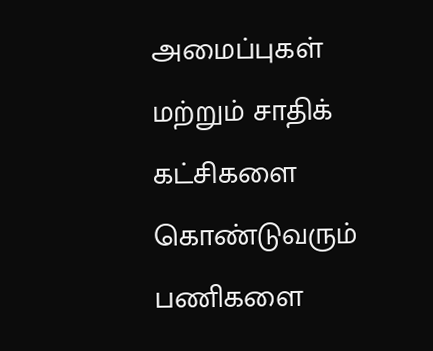அமைப்புகள் மற்றும் சாதிக் கட்சிகளை கொண்டுவரும் பணிகளை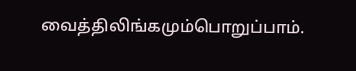வைத்திலிங்கமும்பொறுப்பாம்.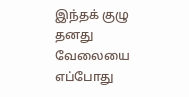இந்தக் குழு தனது வேலையை எப்போது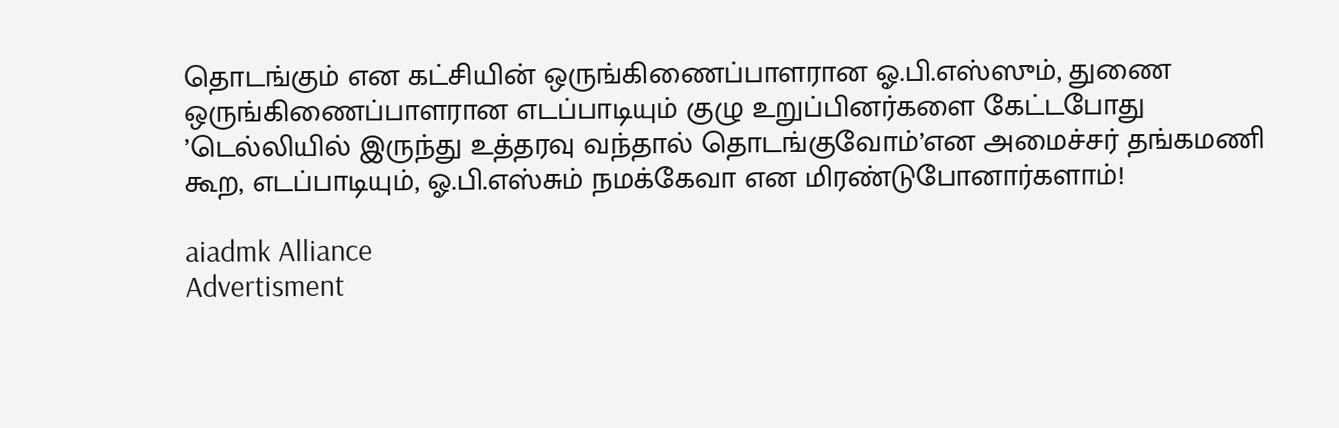தொடங்கும் என கட்சியின் ஒருங்கிணைப்பாளரான ஓ.பி.எஸ்ஸும், துணை ஒருங்கிணைப்பாளரான எடப்பாடியும் குழு உறுப்பினர்களை கேட்டபோது ’டெல்லியில் இருந்து உத்தரவு வந்தால் தொடங்குவோம்’என அமைச்சர் தங்கமணி கூற, எடப்பாடியும், ஓ.பி.எஸ்சும் நமக்கேவா என மிரண்டுபோனார்களாம்!

aiadmk Alliance
Advertisment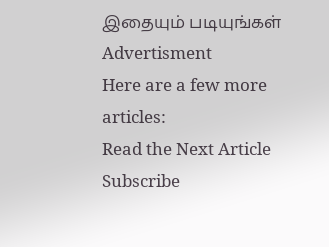இதையும் படியுங்கள்
Advertisment
Here are a few more articles:
Read the Next Article
Subscribe